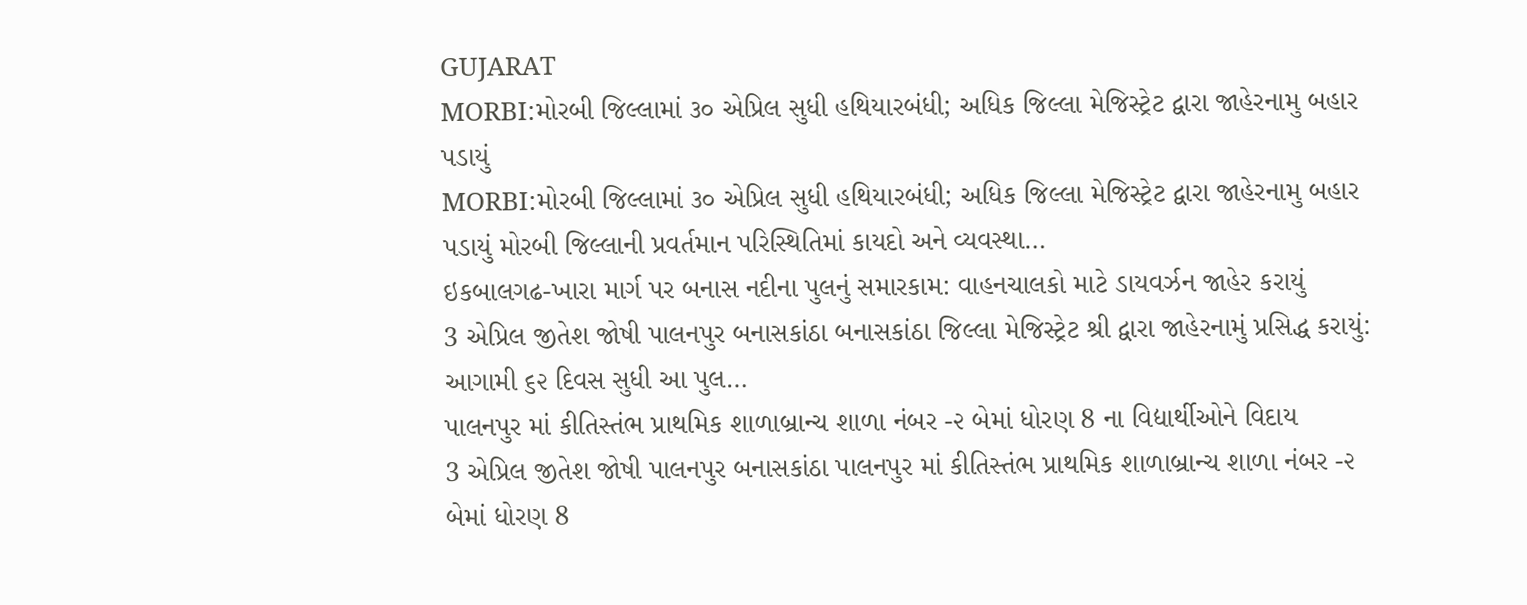GUJARAT
MORBI:મોરબી જિલ્લામાં ૩૦ એપ્રિલ સુધી હથિયારબંધી; અધિક જિલ્લા મેજિસ્ટ્રેટ દ્વારા જાહેરનામુ બહાર પડાયું
MORBI:મોરબી જિલ્લામાં ૩૦ એપ્રિલ સુધી હથિયારબંધી; અધિક જિલ્લા મેજિસ્ટ્રેટ દ્વારા જાહેરનામુ બહાર પડાયું મોરબી જિલ્લાની પ્રવર્તમાન પરિસ્થિતિમાં કાયદો અને વ્યવસ્થા…
ઇકબાલગઢ-ખારા માર્ગ પર બનાસ નદીના પુલનું સમારકામ: વાહનચાલકો માટે ડાયવર્ઝન જાહેર કરાયું
3 એપ્રિલ જીતેશ જોષી પાલનપુર બનાસકાંઠા બનાસકાંઠા જિલ્લા મેજિસ્ટ્રેટ શ્રી દ્વારા જાહેરનામું પ્રસિદ્ધ કરાયું: આગામી ૬૨ દિવસ સુધી આ પુલ…
પાલનપુર માં કીતિસ્તંભ પ્રાથમિક શાળાબ્રાન્ચ શાળા નંબર -૨ બેમાં ધોરણ 8 ના વિદ્યાર્થીઓને વિદાય
3 એપ્રિલ જીતેશ જોષી પાલનપુર બનાસકાંઠા પાલનપુર માં કીતિસ્તંભ પ્રાથમિક શાળાબ્રાન્ચ શાળા નંબર -૨ બેમાં ધોરણ 8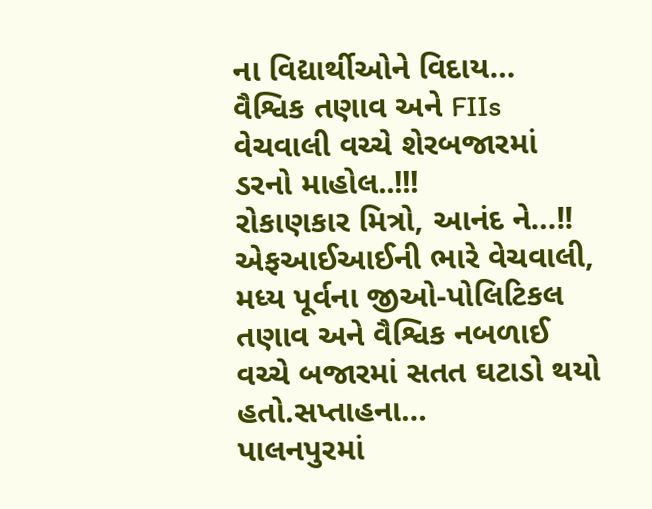ના વિદ્યાર્થીઓને વિદાય…
વૈશ્વિક તણાવ અને FIIs વેચવાલી વચ્ચે શેરબજારમાં ડરનો માહોલ..!!!
રોકાણકાર મિત્રો, આનંદ ને…!! એફઆઈઆઈની ભારે વેચવાલી, મધ્ય પૂર્વના જીઓ-પોલિટિકલ તણાવ અને વૈશ્વિક નબળાઈ વચ્ચે બજારમાં સતત ઘટાડો થયો હતો.સપ્તાહના…
પાલનપુરમાં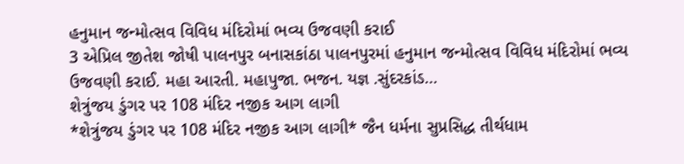હનુમાન જન્મોત્સવ વિવિધ મંદિરોમાં ભવ્ય ઉજવણી કરાઈ
3 એપ્રિલ જીતેશ જોષી પાલનપુર બનાસકાંઠા પાલનપુરમાં હનુમાન જન્મોત્સવ વિવિધ મંદિરોમાં ભવ્ય ઉજવણી કરાઈ. મહા આરતી. મહાપુજા. ભજન. યજ્ઞ .સુંદરકાંડ…
શેત્રુંજય ડુંગર પર 108 મંદિર નજીક આગ લાગી
*શેત્રુંજય ડુંગર પર 108 મંદિર નજીક આગ લાગી* જૈન ધર્મના સુપ્રસિદ્ધ તીર્થધામ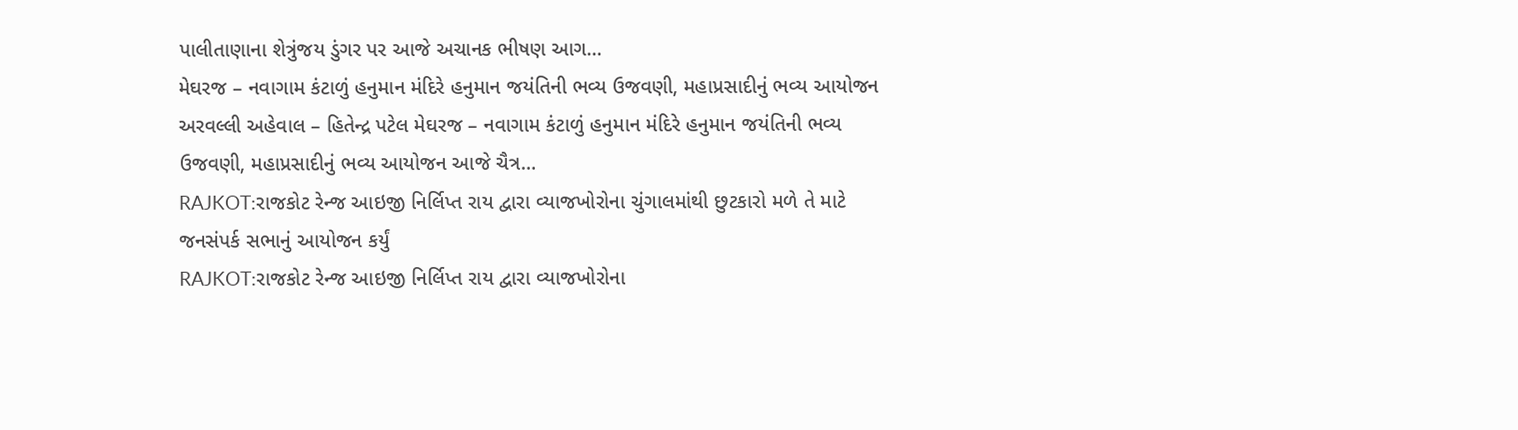પાલીતાણાના શેત્રુંજય ડુંગર પર આજે અચાનક ભીષણ આગ…
મેઘરજ – નવાગામ કંટાળું હનુમાન મંદિરે હનુમાન જયંતિની ભવ્ય ઉજવણી, મહાપ્રસાદીનું ભવ્ય આયોજન
અરવલ્લી અહેવાલ – હિતેન્દ્ર પટેલ મેઘરજ – નવાગામ કંટાળું હનુમાન મંદિરે હનુમાન જયંતિની ભવ્ય ઉજવણી, મહાપ્રસાદીનું ભવ્ય આયોજન આજે ચૈત્ર…
RAJKOT:રાજકોટ રેન્જ આઇજી નિર્લિપ્ત રાય દ્વારા વ્યાજખોરોના ચુંગાલમાંથી છુટકારો મળે તે માટે જનસંપર્ક સભાનું આયોજન કર્યું
RAJKOT:રાજકોટ રેન્જ આઇજી નિર્લિપ્ત રાય દ્વારા વ્યાજખોરોના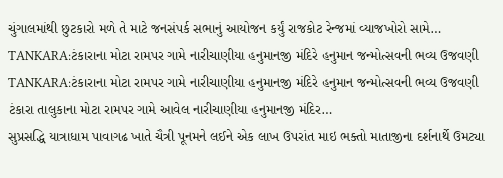ચુંગાલમાંથી છુટકારો મળે તે માટે જનસંપર્ક સભાનું આયોજન કર્યું રાજકોટ રેન્જમાં વ્યાજખોરો સામે…
TANKARA:ટંકારાના મોટા રામપર ગામે નારીચાણીયા હનુમાનજી મંદિરે હનુમાન જન્મોત્સવની ભવ્ય ઉજવણી
TANKARA:ટંકારાના મોટા રામપર ગામે નારીચાણીયા હનુમાનજી મંદિરે હનુમાન જન્મોત્સવની ભવ્ય ઉજવણી ટંકારા તાલુકાના મોટા રામપર ગામે આવેલ નારીચાણીયા હનુમાનજી મંદિર…
સુપ્રસદ્ધિ યાત્રાધામ પાવાગઢ ખાતે ચૈત્રી પૂનમને લઈને એક લાખ ઉપરાંત માઇ ભક્તો માતાજીના દર્શનાર્થે ઉમટ્યા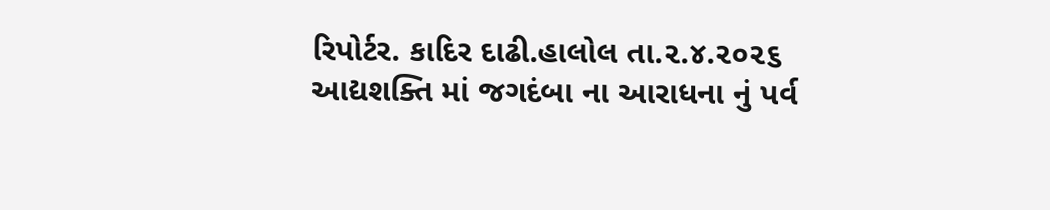રિપોર્ટર. કાદિર દાઢી.હાલોલ તા.૨.૪.૨૦૨૬ આદ્યશક્તિ માં જગદંબા ના આરાધના નું પર્વ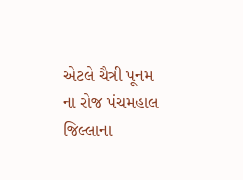એટલે ચૈત્રી પૂનમ ના રોજ પંચમહાલ જિલ્લાના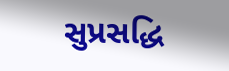સુપ્રસદ્ધિ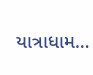યાત્રાધામ…